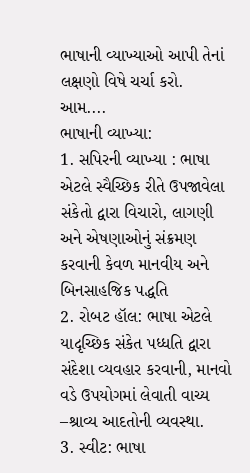ભાષાની વ્યાખ્યાઓ આપી તેનાં લક્ષણો વિષે ચર્ચા કરો.
આમ....
ભાષાની વ્યાખ્યા:
1. સપિરની વ્યાખ્યા : ભાષા એટલે સ્વૈચ્છિક રીતે ઉપજાવેલા સંકેતો દ્વારા વિચારો, લાગણી અને એષણાઓનું સંક્રમણ કરવાની કેવળ માનવીય અને બિનસાહજિક પદ્ધતિ
2. રોબટ હૉલ: ભાષા એટલે યાદૃચ્છિક સંકેત પધ્ધતિ દ્વારા સંદેશા વ્યવહાર કરવાની, માનવો વડે ઉપયોગમાં લેવાતી વાચ્ય –શ્રાવ્ય આદતોની વ્યવસ્થા.
3. સ્વીટ: ભાષા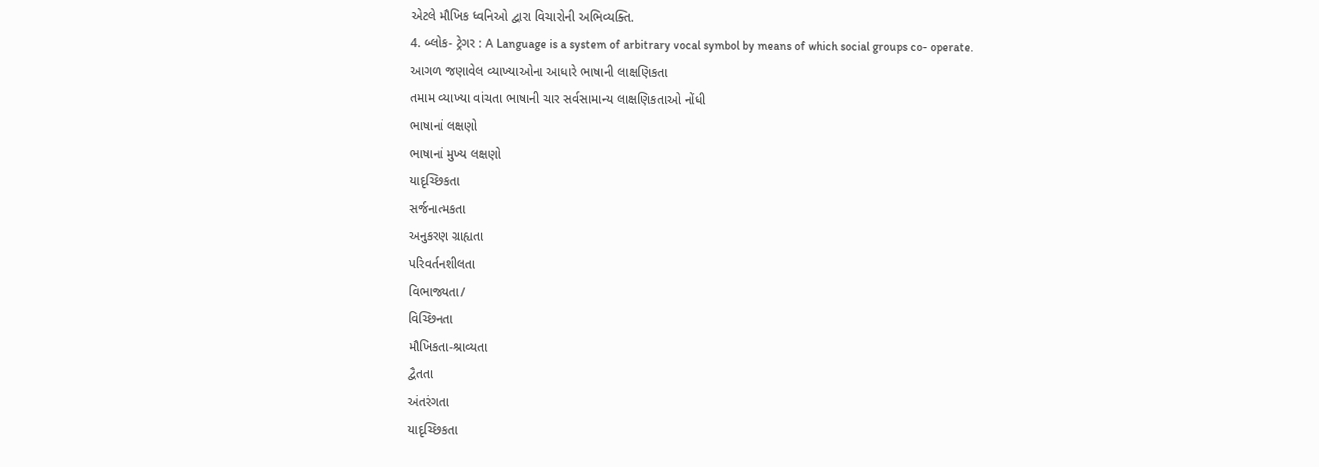એટલે મૌખિક ધ્વનિઓ દ્વારા વિચારોની અભિવ્યક્તિ.
4. બ્લોક- ટ્રેગર : A Language is a system of arbitrary vocal symbol by means of which social groups co- operate.
આગળ જણાવેલ વ્યાખ્યાઓના આધારે ભાષાની લાક્ષણિકતા
તમામ વ્યાખ્યા વાંચતા ભાષાની ચાર સર્વસામાન્ય લાક્ષણિકતાઓ નોંધી
ભાષાનાં લક્ષણો
ભાષાનાં મુખ્ય લક્ષણો
યાદૃચ્છિકતા
સર્જનાત્મકતા
અનુકરણ ગ્રાહ્યતા
પરિવર્તનશીલતા
વિભાજ્યતા/
વિચ્છિનતા
મૌખિકતા-શ્રાવ્યતા
દ્વૈતતા
અંતરંગતા
યાદૃચ્છિકતા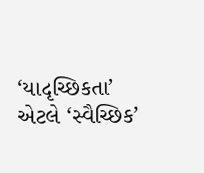‘યાદૃચ્છિકતા’ એટલે ‘સ્વૈચ્છિક’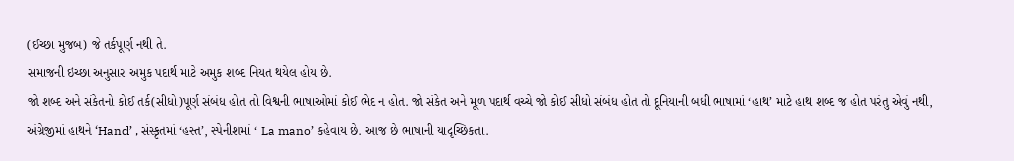(ઈચ્છા મુજબ) જે તર્કપૂર્ણ નથી તે.
સમાજની ઇચ્છા અનુસાર અમુક પદાર્થ માટે અમુક શબ્દ નિયત થયેલ હોય છે.
જો શબ્દ અને સંકેતનો કોઈ તર્ક(સીધો)પૂર્ણ સંબંધ હોત તો વિશ્વની ભાષાઓમાં કોઈ ભેદ ન હોત. જો સંકેત અને મૂળ પદાર્થ વચ્ચે જો કોઈ સીધો સંબંધ હોત તો દૂનિયાની બધી ભાષામાં ‘હાથ’ માટે હાથ શબ્દ જ હોત પરંતુ એવું નથી, અંગ્રેજીમાં હાથને ‘Hand’ , સંસ્કૃતમાં ‘હસ્ત’, સ્પેનીશમાં ‘ La mano’ કહેવાય છે. આજ છે ભાષાની યાદૃચ્છિકતા.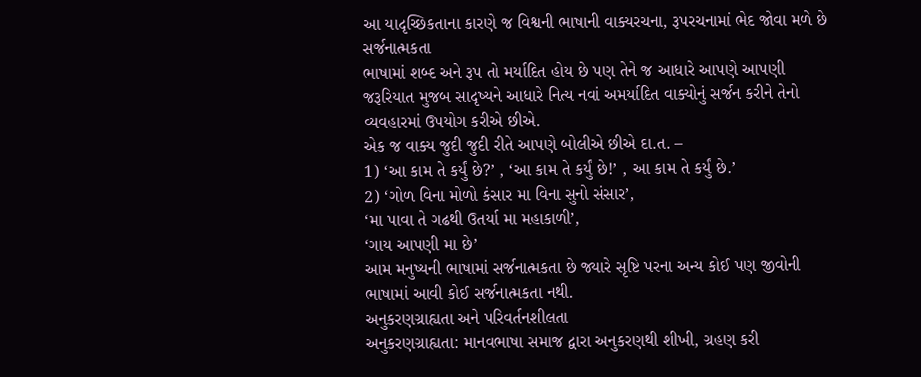આ યાદૃચ્છિકતાના કારણે જ વિશ્વની ભાષાની વાક્યરચના, રૂપરચનામાં ભેદ જોવા મળે છે
સર્જનાત્મકતા
ભાષામાં શબ્દ અને રૂપ તો મર્યાદિત હોય છે પણ તેને જ આધારે આપણે આપણી જરૂરિયાત મુજબ સાદૃષ્યને આધારે નિત્ય નવાં અમર્યાદિત વાક્યોનું સર્જન કરીને તેનો વ્યવહારમાં ઉપયોગ કરીએ છીએ.
એક જ વાક્ય જુદી જુદી રીતે આપણે બોલીએ છીએ દા.ત. –
1) ‘આ કામ તે કર્યું છે?’ , ‘આ કામ તે કર્યું છે!’ , આ કામ તે કર્યું છે.’
2) ‘ગોળ વિના મોળો કંસાર મા વિના સુનો સંસાર’,
‘મા પાવા તે ગઢથી ઉતર્યા મા મહાકાળી’,
‘ગાય આપણી મા છે’
આમ મનુષ્યની ભાષામાં સર્જનાત્મકતા છે જ્યારે સૃષ્ટિ પરના અન્ય કોઈ પણ જીવોની ભાષામાં આવી કોઈ સર્જનાત્મકતા નથી.
અનુકરણગ્રાહ્યતા અને પરિવર્તનશીલતા
અનુકરણગ્રાહ્યતા: માનવભાષા સમાજ દ્વારા અનુકરણથી શીખી, ગ્રહણ કરી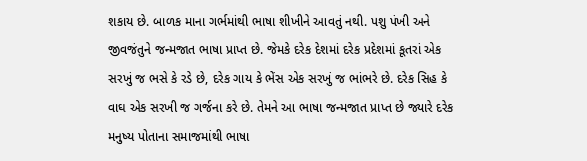શકાય છે. બાળક માના ગર્ભમાંથી ભાષા શીખીને આવતું નથી. પશુ પંખી અને જીવજંતુને જન્મજાત ભાષા પ્રાપ્ત છે. જેમકે દરેક દેશમાં દરેક પ્રદેશમાં કૂતરાં એક સરખું જ ભસે કે રડે છે, દરેક ગાય કે ભેંસ એક સરખું જ ભાંભરે છે. દરેક સિહ કે વાઘ એક સરખી જ ગર્જના કરે છે. તેમને આ ભાષા જન્મજાત પ્રાપ્ત છે જ્યારે દરેક મનુષ્ય પોતાના સમાજમાંથી ભાષા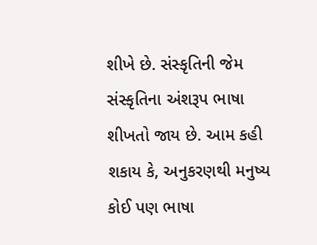શીખે છે. સંસ્કૃતિની જેમ સંસ્કૃતિના અંશરૂપ ભાષા શીખતો જાય છે. આમ કહી શકાય કે, અનુકરણથી મનુષ્ય કોઈ પણ ભાષા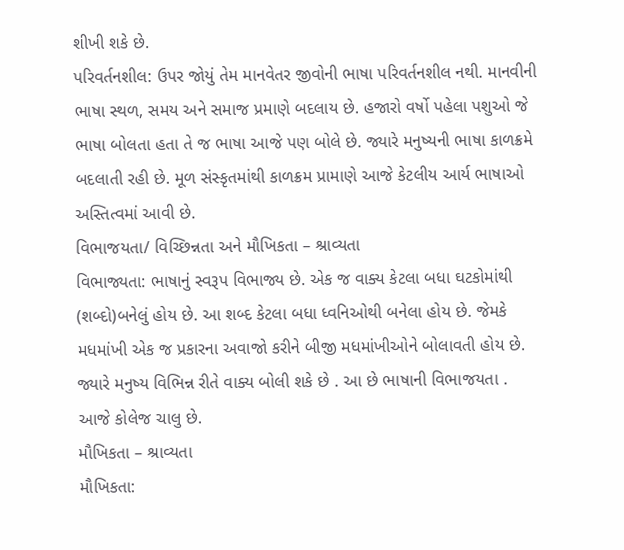શીખી શકે છે.
પરિવર્તનશીલ: ઉપર જોયું તેમ માનવેતર જીવોની ભાષા પરિવર્તનશીલ નથી. માનવીની ભાષા સ્થળ, સમય અને સમાજ પ્રમાણે બદલાય છે. હજારો વર્ષો પહેલા પશુઓ જે ભાષા બોલતા હતા તે જ ભાષા આજે પણ બોલે છે. જ્યારે મનુષ્યની ભાષા કાળક્રમે બદલાતી રહી છે. મૂળ સંસ્કૃતમાંથી કાળક્રમ પ્રામાણે આજે કેટલીય આર્ય ભાષાઓ અસ્તિત્વમાં આવી છે.
વિભાજયતા/ વિચ્છિન્નતા અને મૌખિકતા – શ્રાવ્યતા
વિભાજ્યતા: ભાષાનું સ્વરૂપ વિભાજ્ય છે. એક જ વાક્ય કેટલા બધા ઘટકોમાંથી (શબ્દો)બનેલું હોય છે. આ શબ્દ કેટલા બધા ધ્વનિઓથી બનેલા હોય છે. જેમકે મધમાંખી એક જ પ્રકારના અવાજો કરીને બીજી મધમાંખીઓને બોલાવતી હોય છે. જ્યારે મનુષ્ય વિભિન્ન રીતે વાક્ય બોલી શકે છે . આ છે ભાષાની વિભાજયતા .
આજે કોલેજ ચાલુ છે.
મૌખિકતા – શ્રાવ્યતા
મૌખિકતા: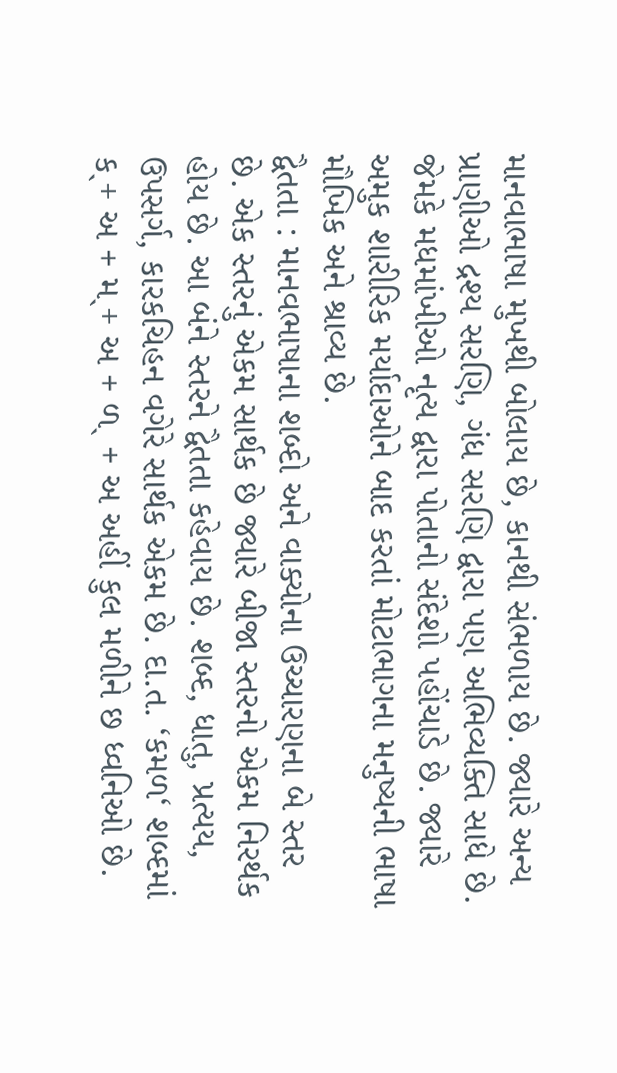માનવાભાષા મુખથી બોલાય છે, કાનથી સંભળાય છે. જ્યારે અન્ય પ્રાણીઓ દ્રશ્ય સરણિ, ગંધ સરણિ દ્વારા પણ અભિવ્યક્તિ સાધે છે. જેમકે મધમાંખીઓ નૃત્ય દ્વારા પોતાનો સંદેશો પહોંચાડે છે. જ્યારે અમુક શારીરિક મર્યાદાઓને બાદ કરતાં મોટાભાગના મનુષ્યની ભાષા મૌખિક અને શ્રાવ્ય છે.
દ્વૈતતા : માનવભાષાના શબ્દો અને વાક્યોના ઉચ્ચારણના બે સ્તર છે. એક સ્તરનું એકમ સાર્થક છે જ્યારે બીજા સ્તરનો એકમ નિરર્થક હોય છે. આ બંને સ્તરને દ્વૈતતા કહેવાય છે. શબ્દ, ધાતુ, પ્રત્યય, ઉપસર્ગ, કારકચિહન વગેરે સાર્થક એકમ છે. દા.ત. ‘કમળ‘ શબ્દમાં કˎ+ અ + મˎ+ અ + ળˎ + અ અહીં કુલ મળીને છ ધ્વનિઓ છે.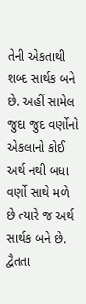તેની એકતાથી શબ્દ સાર્થક બને છે. અહીં સામેલ જુદા જુદ વર્ણોનો એકલાનો કોઈ અર્થ નથી બધા વર્ણો સાથે મળે છે ત્યારે જ અર્થ સાર્થક બને છે.
દ્વૈતતા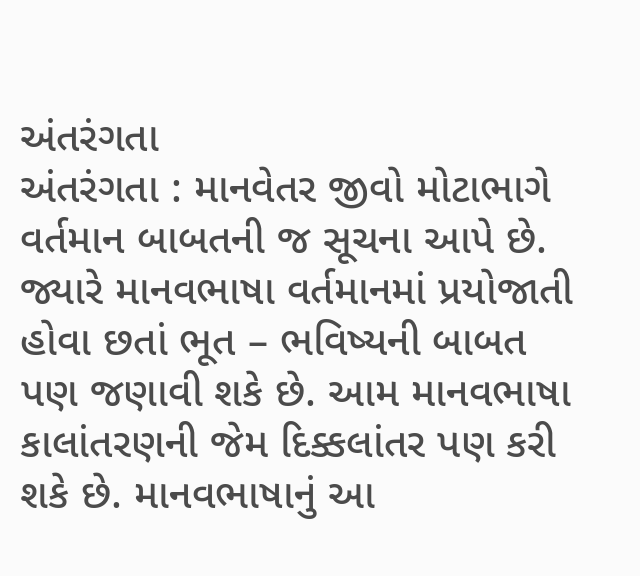અંતરંગતા
અંતરંગતા : માનવેતર જીવો મોટાભાગે વર્તમાન બાબતની જ સૂચના આપે છે. જ્યારે માનવભાષા વર્તમાનમાં પ્રયોજાતી હોવા છતાં ભૂત – ભવિષ્યની બાબત પણ જણાવી શકે છે. આમ માનવભાષા કાલાંતરણની જેમ દિક્કલાંતર પણ કરી શકે છે. માનવભાષાનું આ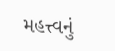મહત્ત્વનું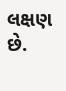લક્ષણ છે.